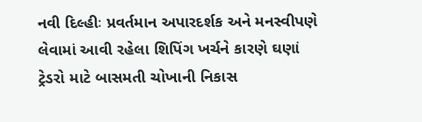નવી દિલ્હીઃ પ્રવર્તમાન અપારદર્શક અને મનસ્વીપણે લેવામાં આવી રહેલા શિપિંગ ખર્ચને કારણે ઘણાં ટ્રેડરો માટે બાસમતી ચોખાની નિકાસ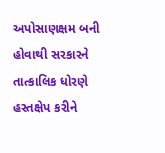અપોસાણક્ષમ બની હોવાથી સરકારને તાત્કાલિક ધોરણે હસ્તક્ષેપ કરીને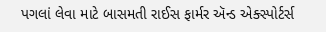પગલાં લેવા માટે બાસમતી રાઈસ ફાર્મર ઍન્ડ એક્સ્પોર્ટર્સ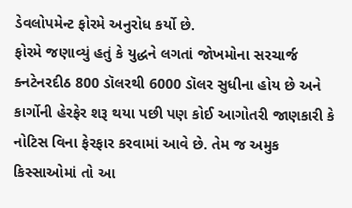ડેવલોપમેન્ટ ફોરમે અનુરોધ કર્યો છે.
ફોરમે જણાવ્યું હતું કે યુદ્ધને લગતાં જોખમોના સરચાર્જ ક્નટેનરદીઠ 800 ડૉલરથી 6000 ડૉલર સુધીના હોય છે અને કાર્ગોની હેરફેર શરૂ થયા પછી પણ કોઈ આગોતરી જાણકારી કે નોટિસ વિના ફેરફાર કરવામાં આવે છે. તેમ જ અમુક કિસ્સાઓમાં તો આ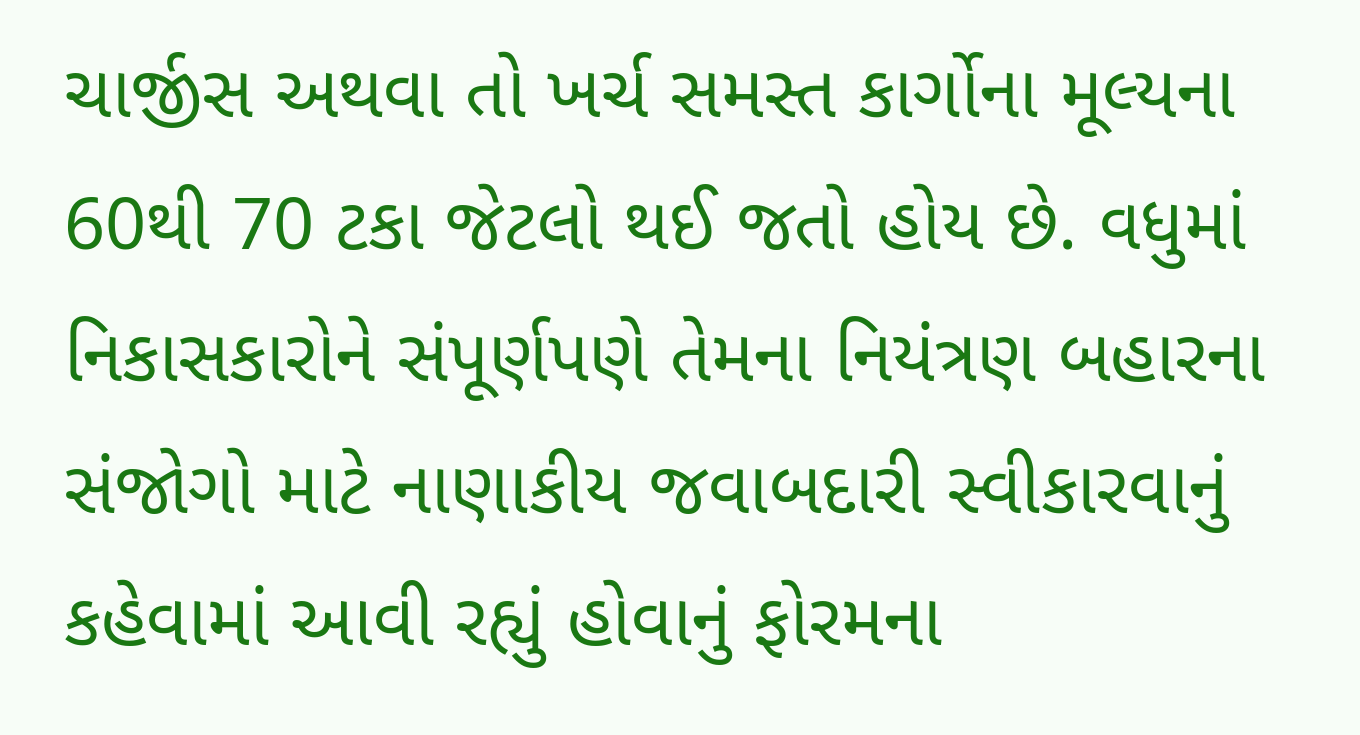ચાર્જીસ અથવા તો ખર્ચ સમસ્ત કાર્ગોના મૂલ્યના 60થી 70 ટકા જેટલો થઈ જતો હોય છે. વધુમાં નિકાસકારોને સંપૂર્ણપણે તેમના નિયંત્રણ બહારના સંજોગો માટે નાણાકીય જવાબદારી સ્વીકારવાનું કહેવામાં આવી રહ્યું હોવાનું ફોરમના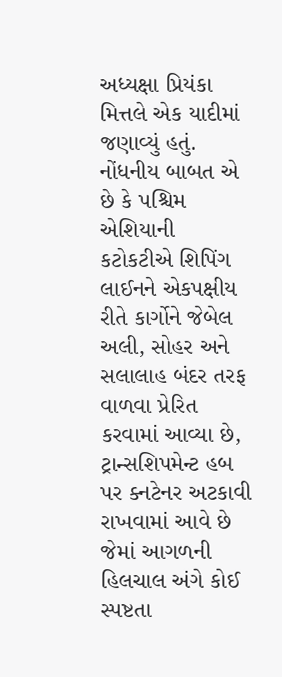અધ્યક્ષા પ્રિયંકા મિત્તલે એક યાદીમાં જણાવ્યું હતું.
નોંધનીય બાબત એ છે કે પશ્ચિમ એશિયાની કટોકટીએ શિપિંગ લાઈનને એકપક્ષીય રીતે કાર્ગોને જેબેલ અલી, સોહર અને સલાલાહ બંદર તરફ વાળવા પ્રેરિત કરવામાં આવ્યા છે, ટ્રાન્સશિપમેન્ટ હબ પર ક્નટેનર અટકાવી રાખવામાં આવે છે જેમાં આગળની હિલચાલ અંગે કોઈ સ્પષ્ટતા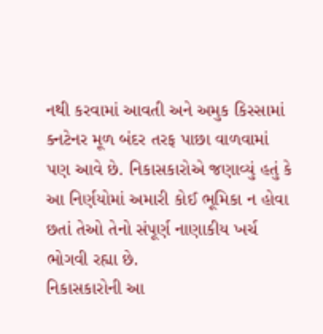નથી કરવામાં આવતી અને અમુક કિસ્સામાં ક્નટેનર મૂળ બંદર તરફ પાછા વાળવામાં પણ આવે છે. નિકાસકારોએ જણાવ્યું હતું કે આ નિર્ણયોમાં અમારી કોઈ ભૂમિકા ન હોવા છતાં તેઓ તેનો સંપૂર્ણ નાણાકીય ખર્ચ ભોગવી રહ્યા છે.
નિકાસકારોની આ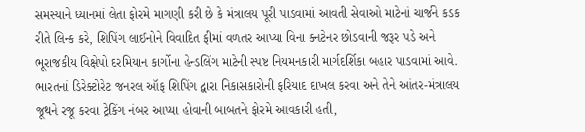સમસ્યાને ધ્યાનમાં લેતા ફોરમે માગણી કરી છે કે મંત્રાલય પૂરી પાડવામાં આવતી સેવાઓ માટેનાં ચાર્જને કડક રીતે લિન્ક કરે, શિપિંગ લાઈનોને વિવાદિત ફીમાં વળતર આપ્યા વિના ક્નટેનર છોડવાની જરૂર પડે અને ભૂરાજકીય વિક્ષેપો દરમિયાન કાર્ગોના હેન્ડલિંગ માટેની સ્પષ્ટ નિયમનકારી માર્ગદર્શિકા બહાર પાડવામાં આવે. ભારતનાં ડિરેક્ટોરેટ જનરલ ઑફ શિપિંગ દ્વારા નિકાસકારોની ફરિયાદ દાખલ કરવા અને તેને આંતર-મંત્રાલય જૂથને રજૂ કરવા ટ્રેકિંગ નંબર આપ્યા હોવાની બાબતને ફોરમે આવકારી હતી,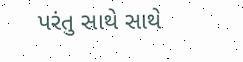પરંતુ સાથે સાથે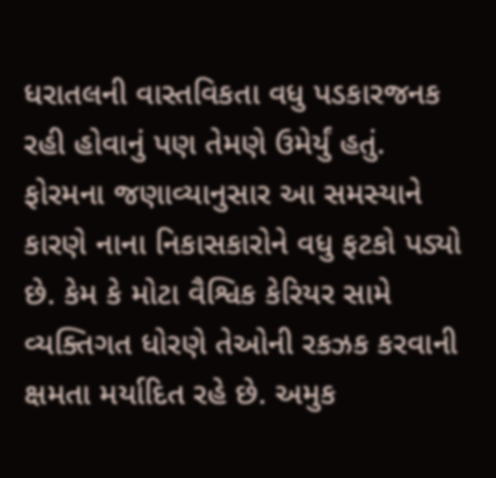ધરાતલની વાસ્તવિકતા વધુ પડકારજનક રહી હોવાનું પણ તેમણે ઉમેર્યું હતું.
ફોરમના જણાવ્યાનુસાર આ સમસ્યાને કારણે નાના નિકાસકારોને વધુ ફટકો પડ્યો છે. કેમ કે મોટા વૈશ્વિક કેરિયર સામે વ્યક્તિગત ધોરણે તેઓની રકઝક કરવાની ક્ષમતા મર્યાદિત રહે છે. અમુક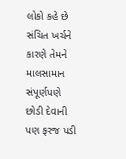લોકો કહે છે સંચિત ખર્ચને કારણે તેમને માલસામાન સંપૂર્ણપણે છોડી દેવાની પણ ફરજ પડી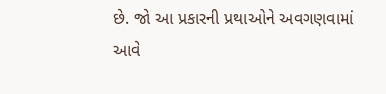છે. જો આ પ્રકારની પ્રથાઓને અવગણવામાં આવે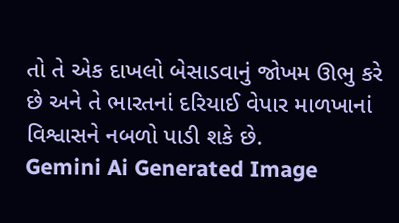તો તે એક દાખલો બેસાડવાનું જોખમ ઊભુ કરે છે અને તે ભારતનાં દરિયાઈ વેપાર માળખાનાં વિશ્વાસને નબળો પાડી શકે છે.
Gemini Ai Generated Image